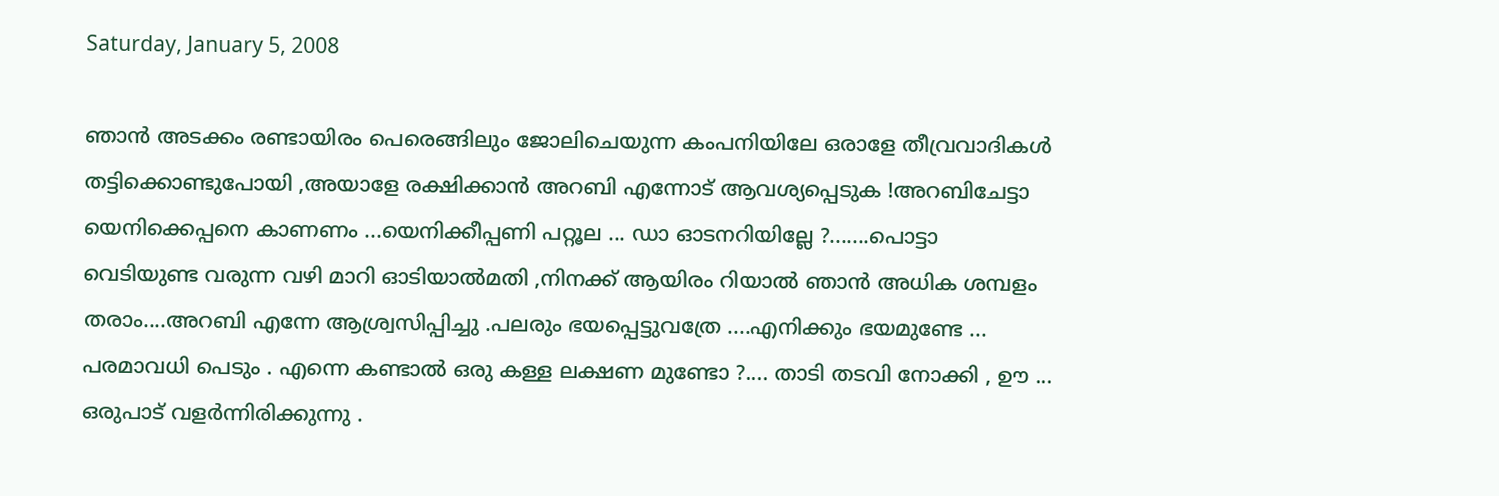Saturday, January 5, 2008

ഞാന്‍ അടക്കം രണ്ടായിരം പെരെങ്ങിലും ജോലിചെയുന്ന കംപനിയിലേ ഒരാളേ തീവ്രവാദികള്‍ തട്ടിക്കൊണ്ടുപോയി ,അയാളേ രക്ഷിക്കാന്‍ അറബി എന്നോട് ആവശ്യപ്പെടുക !അറബിചേട്ടാ യെനിക്കെപ്പനെ കാണണം ...യെനിക്കീപ്പണി പറ്റൂല ... ഡാ ഓടനറിയില്ലേ ?.......പൊട്ടാ വെടിയുണ്ട വരുന്ന വഴി മാറി ഓടിയാല്‍മതി ,നിനക്ക് ആയിരം റിയാല്‍ ഞാന്‍ അധിക ശമ്പളം തരാം....അറബി എന്നേ ആശ്ര്വസിപ്പിച്ചു .പലരും ഭയപ്പെട്ടുവത്രേ ....എനിക്കും ഭയമുണ്ടേ ... പരമാവധി പെടും . എന്നെ കണ്ടാല്‍ ഒരു കള്ള ലക്ഷണ മുണ്ടോ ?.... താടി തടവി നോക്കി , ഊ ... ഒരുപാട് വളര്‍ന്നിരിക്കുന്നു .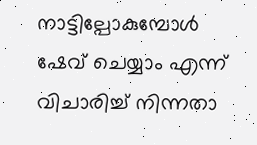നാട്ടില്പോകുമ്പോള്‍ ഷേവ് ചെയ്യാം എന്ന് വിചാരിച്ച് നിന്നതാ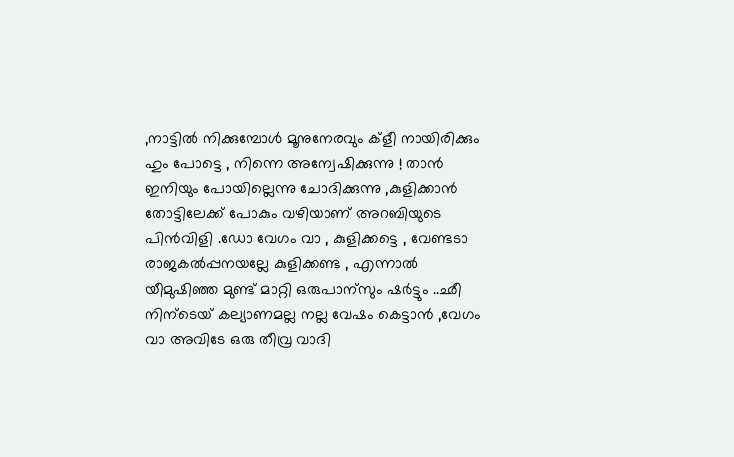,നാട്ടില്‍ നിക്കുമ്പോള്‍ മൂനുനേരവും ക്ളീ നായിരിക്കും ഹും പോട്ടെ , നിന്നെ അന്വേഷിക്കുന്നു ! താന്‍ ഇനിയും പോയില്ലെന്നു ചോദിക്കുന്നു ,കുളിക്കാന്‍ തോട്ടിലേക്ക്‌ പോകും വഴിയാണ് അറബിയുടെ പിന്‍വിളി .ഡോ വേഗം വാ , കുളിക്കട്ടെ , വേണ്ടടാ രാജകല്‍പ്പനയല്ലേ കുളിക്കണ്ട , എന്നാല്‍ യീമുഷിഞ്ഞ മുണ്ട് മാറ്റി ഒരുപാന്സും ഷര്‍ട്ടും ..ഛീ നിന്ടെയ് കല്യാണമല്ല നല്ല വേഷം കെട്ടാന്‍ ,വേഗം വാ അവിടേ ഒരു തീവ്ര വാദി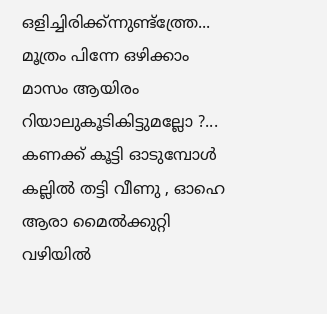ഒളിച്ചിരിക്ക്ന്നുണ്ട്ത്ത്രേ... മൂത്രം പിന്നേ ഒഴിക്കാം മാസം ആയിരം റിയാലുകൂടികിട്ടുമല്ലോ ?... കണക്ക് കൂട്ടി ഓടുമ്പോള്‍ കല്ലില്‍ തട്ടി വീണു , ഓഹെ ആരാ മൈല്‍ക്കുറ്റി വഴിയില്‍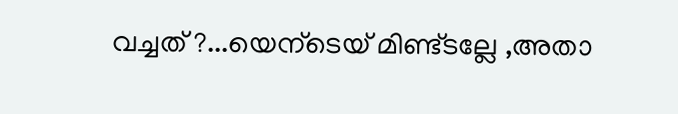വച്ചത് ?...യെന്ടെയ് മിണ്ട്ടല്ലേ ,അതാ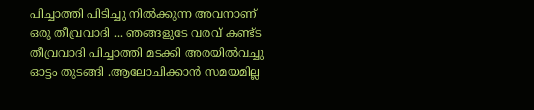പിച്ചാത്തി പിടിച്ചു നില്‍ക്കുന്ന അവനാണ്‌ ഒരു തീവ്രവാദി ... ഞങ്ങളുടേ വരവ് കണ്ട്ട തീവ്രവാദി പിച്ചാത്തി മടക്കി അരയില്‍വച്ചു ഓട്ടം തുടങ്ങി .ആലോചിക്കാന്‍ സമയമില്ല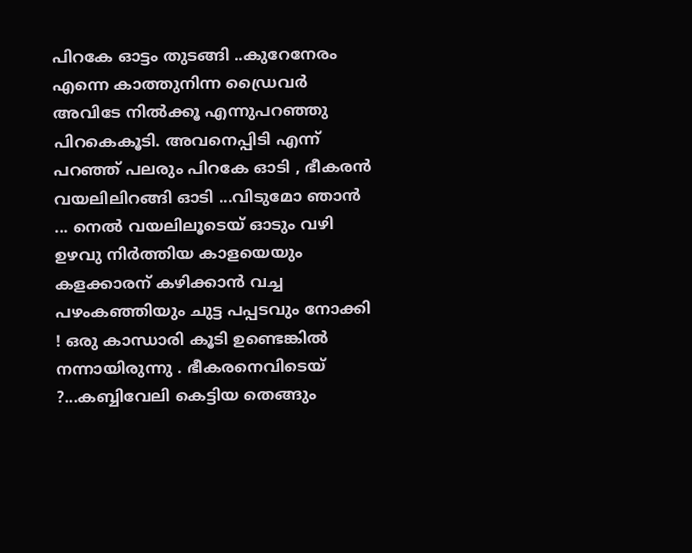പിറകേ ഓട്ടം തുടങ്ങി ..കുറേനേരം എന്നെ കാത്തുനിന്ന ഡ്രൈവര്‍ അവിടേ നില്‍ക്കൂ എന്നുപറഞ്ഞു പിറകെകൂടി. അവനെപ്പിടി എന്ന് പറഞ്ഞ് പലരും പിറകേ ഓടി , ഭീകരന്‍ വയലിലിറങ്ങി ഓടി ...വിടുമോ ഞാന്‍ ... നെല്‍ വയലിലൂടെയ് ഓടും വഴി ഉഴവു നിര്‍ത്തിയ കാളയെയും കളക്കാരന് കഴിക്കാന്‍ വച്ച പഴംകഞ്ഞിയും ചുട്ട പപ്പടവും നോക്കി ! ഒരു കാന്ധാരി കൂടി ഉണ്ടെങ്കില്‍ നന്നായിരുന്നു . ഭീകരനെവിടെയ് ?...കബ്ബിവേലി കെട്ടിയ തെങ്ങും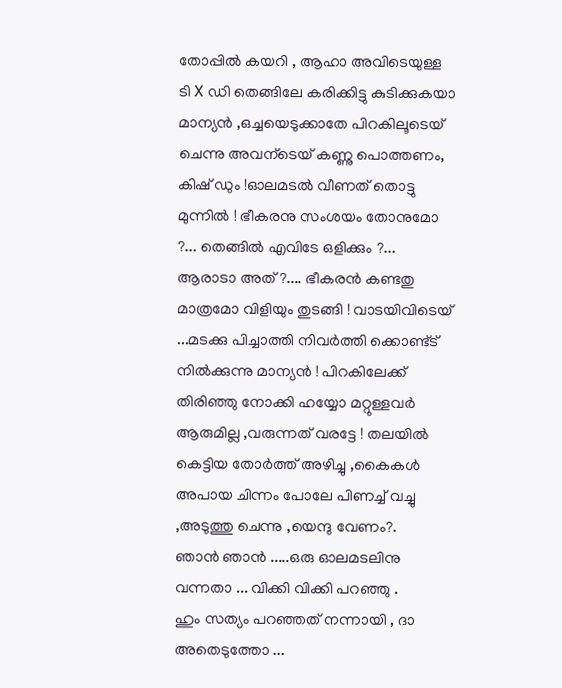തോപ്പില്‍ കയറി , ആഹാ അവിടെയുള്ള ടി X ഡി തെങ്ങിലേ കരിക്കിട്ടു കുടിക്കുകയാ മാന്യന്‍ ,ഒച്ചയെടുക്കാതേ പിറകിലൂടെയ് ചെന്നു അവന്ടെയ് കണ്ണു പൊത്തണം, കിഷ് ഡും !ഓലമടല്‍ വീണത് തൊട്ടു മുന്നില്‍ ! ഭീകരനു സംശയം തോനുമോ ?... തെങ്ങില്‍ എവിടേ ഒളിക്കും ?... ആരാടാ അത് ?.... ഭീകരന്‍ കണ്ടതു മാത്രമോ വിളിയും തുടങ്ങി ! വാടയിവിടെയ് ...മടക്കു പിച്ചാത്തി നിവര്‍ത്തി ക്കൊണ്ട്ട് നില്‍ക്കുന്നു മാന്യന്‍ ! പിറകിലേക്ക്‌ തിരിഞ്ഞു നോക്കി ഹയ്യോ മറ്റുള്ളവര്‍ ആരുമില്ല ,വരുന്നത് വരട്ടേ ! തലയില്‍ കെട്ടിയ തോര്‍ത്ത് അഴിച്ചു ,കൈകള്‍ അപായ ചിന്നം പോലേ പിണച്ച്‌ വച്ചു ,അടുത്തു ചെന്നു ,യെന്ദു വേണം?.
ഞാന്‍ ഞാന്‍ .....ഒരു ഓലമടലിനു വന്നതാ ... വിക്കി വിക്കി പറഞ്ഞു .
ഹും സത്യം പറഞ്ഞത് നന്നായി , ദാ അതെടുത്തോ ...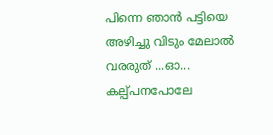പിന്നെ ഞാന്‍ പട്ടിയെ അഴിച്ചു വിടും മേലാല്‍ വരരുത് ...ഓ... കല്പ്പനപോലേ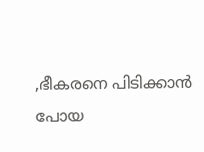,ഭീകരനെ പിടിക്കാന്‍ പോയ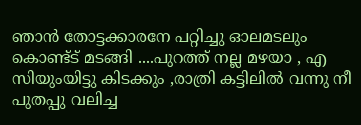ഞാന്‍ തോട്ടക്കാരനേ പറ്റിച്ചു ഓലമടലും കൊണ്ട്ട് മടങ്ങി ....പുറത്ത് നല്ല മഴയാ , എ സിയുംയിട്ടു കിടക്കും ,രാത്രി കട്ടിലില്‍ വന്നു നീ പുതപ്പു വലിച്ച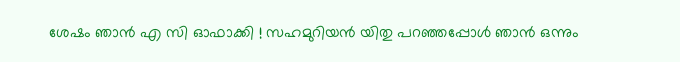ശേഷം ഞാന്‍ എ സി ഓഫാക്കി ! സഹമുറിയന്‍ യിതു പറഞ്ഞപ്പോള്‍ ഞാന്‍ ഒന്നും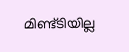മിണ്ട്ടിയില്ല